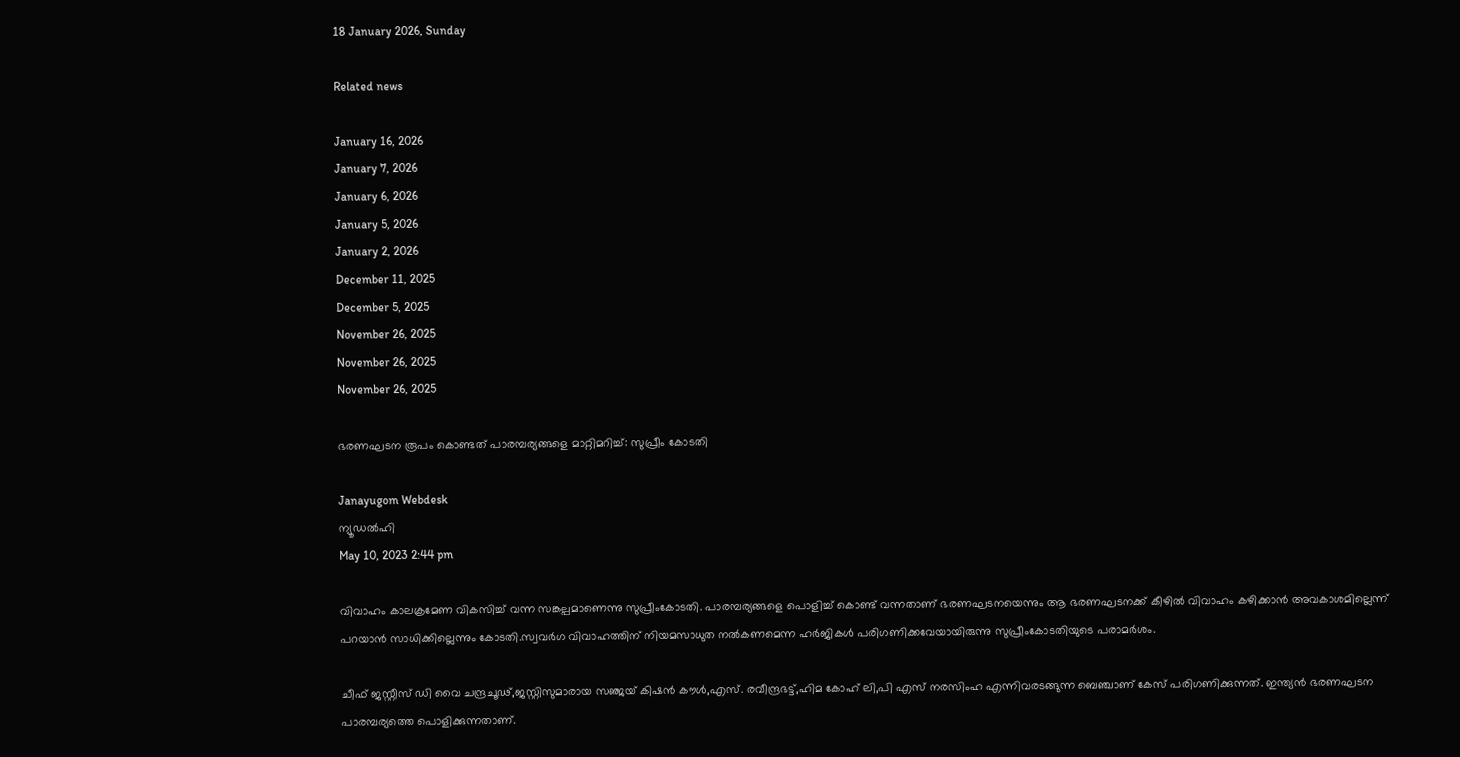18 January 2026, Sunday

Related news

January 16, 2026
January 7, 2026
January 6, 2026
January 5, 2026
January 2, 2026
December 11, 2025
December 5, 2025
November 26, 2025
November 26, 2025
November 26, 2025

ഭരണഘടന രൂപം കൊണ്ടത് പാരമ്പര്യങ്ങളെ മാറ്റിമറിച്ച്: സുപ്രീം കോടതി

Janayugom Webdesk
ന്യൂഡല്‍ഹി
May 10, 2023 2:44 pm

വിവാഹം കാലക്രമേണ വികസിച്ച് വന്ന സങ്കല്പമാണെന്നു സുപ്രീംകോടതി. പാരമ്പര്യങ്ങളെ പൊളിച്ച് കൊണ്ട് വന്നതാണ് ഭരണഘടനയെന്നും ആ ഭരണഘടനക്ക് കീഴില്‍ വിവാഹം കഴിക്കാന്‍ അവകാശമില്ലെന്ന് പറയാന്‍ സാധിക്കില്ലെന്നും കോടതി.സ്വവര്‍ഗ വിവാഹത്തിന് നിയമസാധുത നല്‍കണമെന്ന ഹര്‍ജികള്‍ പരിഗണിക്കവേയായിരുന്നു സുപ്രീംകോടതിയുടെ പരാമര്‍ശം.

ചീഫ് ജസ്റ്റീസ് ഡി വൈ ചന്ദ്രചൂഢ്,ജസ്റ്റിസുമാരായ സ‍ഞ്ജയ് കിഷന്‍ കൗള്‍,എസ്. രവീന്ദ്രഭട്ട്,ഹിമ കോഹ് ലി,പി എസ് നരസിംഹ എന്നിവരടങ്ങുന്ന ബെഞ്ചാണ് കേസ് പരിഗണിക്കുന്നത്. ഇന്ത്യന്‍ ഭരണഘടന പാരമ്പര്യത്തെ പൊളിക്കുന്നതാണ്.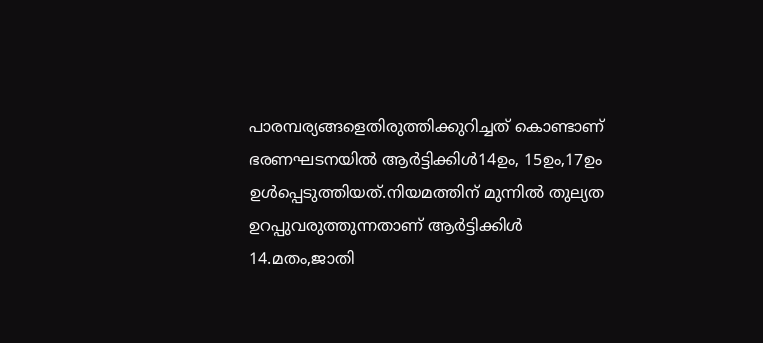പാരമ്പര്യങ്ങളെതിരുത്തിക്കുറിച്ചത് കൊണ്ടാണ് ഭരണഘടനയില്‍ ആര്‍ട്ടിക്കിള്‍14ഉം, 15ഉം,17ഉം ഉള്‍പ്പെടുത്തിയത്.നിയമത്തിന് മുന്നില്‍ തുല്യത ഉറപ്പുവരുത്തുന്നതാണ് ആര്‍ട്ടിക്കിള്‍ 14.മതം,ജാതി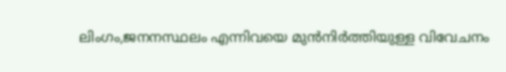ലിംഗം,ജനനസ്ഥലം എന്നിവയെ മുന്‍നിര്‍ത്തിയുള്ള വിവേചനം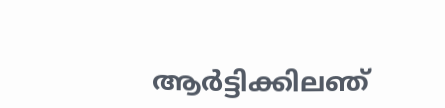ആര്‍ട്ടിക്കിലഞ്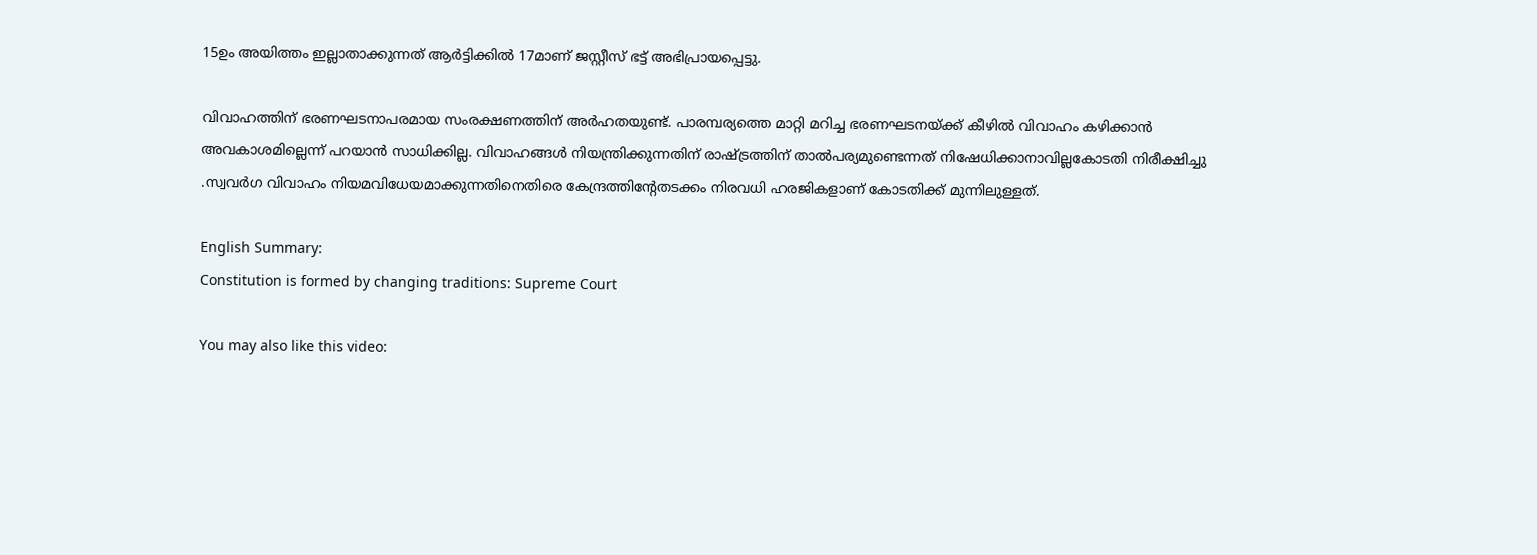15ഉം അയിത്തം ഇല്ലാതാക്കുന്നത് ആര്‍ട്ടിക്കില്‍ 17മാണ് ജസ്റ്റീസ് ഭട്ട് അഭിപ്രായപ്പെട്ടു.

വിവാഹത്തിന് ഭരണഘടനാപരമായ സംരക്ഷണത്തിന് അര്‍ഹതയുണ്ട്. പാരമ്പര്യത്തെ മാറ്റി മറിച്ച ഭരണഘടനയ്ക്ക് കീഴില്‍ വിവാഹം കഴിക്കാന്‍ അവകാശമില്ലെന്ന് പറയാന്‍ സാധിക്കില്ല. വിവാഹങ്ങള്‍ നിയന്ത്രിക്കുന്നതിന് രാഷ്ട്രത്തിന് താല്‍പര്യമുണ്ടെന്നത് നിഷേധിക്കാനാവില്ലകോടതി നിരീക്ഷിച്ചു .സ്വവര്‍ഗ വിവാഹം നിയമവിധേയമാക്കുന്നതിനെതിരെ കേന്ദ്രത്തിന്റേതടക്കം നിരവധി ഹരജികളാണ് കോടതിക്ക് മുന്നിലുള്ളത്.

English Summary:
Constitution is formed by changing traditions: Supreme Court

You may also like this video: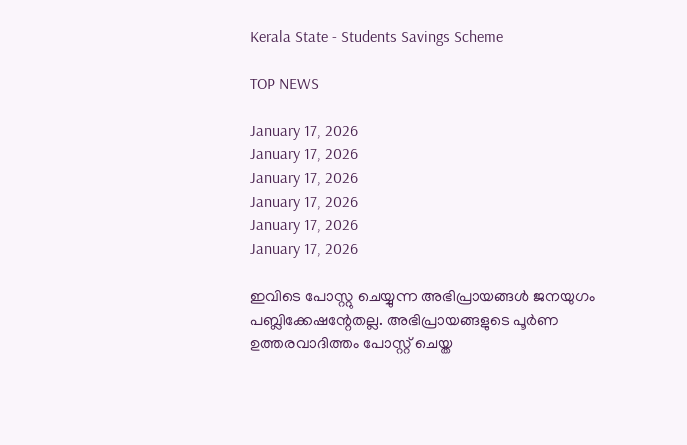Kerala State - Students Savings Scheme

TOP NEWS

January 17, 2026
January 17, 2026
January 17, 2026
January 17, 2026
January 17, 2026
January 17, 2026

ഇവിടെ പോസ്റ്റു ചെയ്യുന്ന അഭിപ്രായങ്ങള്‍ ജനയുഗം പബ്ലിക്കേഷന്റേതല്ല. അഭിപ്രായങ്ങളുടെ പൂര്‍ണ ഉത്തരവാദിത്തം പോസ്റ്റ് ചെയ്ത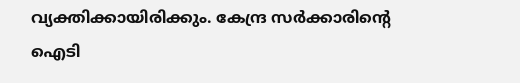വ്യക്തിക്കായിരിക്കും. കേന്ദ്ര സര്‍ക്കാരിന്റെ ഐടി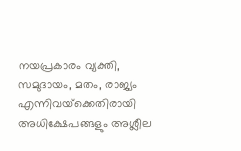നയപ്രകാരം വ്യക്തി, സമുദായം, മതം, രാജ്യം എന്നിവയ്‌ക്കെതിരായി അധിക്ഷേപങ്ങളും അശ്ലീല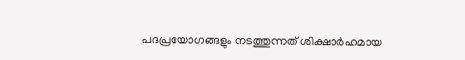പദപ്രയോഗങ്ങളും നടത്തുന്നത് ശിക്ഷാര്‍ഹമായ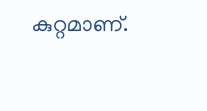കുറ്റമാണ്.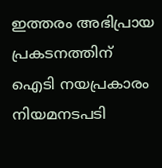ഇത്തരം അഭിപ്രായ പ്രകടനത്തിന് ഐടി നയപ്രകാരം നിയമനടപടി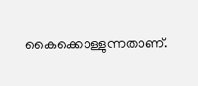കൈക്കൊള്ളുന്നതാണ്.